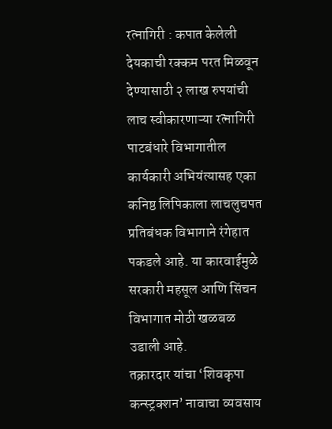रत्नागिरी : कपात केलेली देयकाची रक्कम परत मिळवून देण्यासाठी २ लाख रुपयांची लाच स्वीकारणाऱ्या रत्नागिरी पाटबंधारे विभागातील कार्यकारी अभियंत्यासह एका कनिष्ठ लिपिकाला लाचलुचपत प्रतिबंधक विभागाने रंगेहात पकडले आहे. या कारवाईमुळे सरकारी महसूल आणि सिंचन विभागात मोठी खळबळ उडाली आहे.
तक्रारदार यांचा ‘शिवकृपा कन्स्ट्रक्शन’ नावाचा व्यवसाय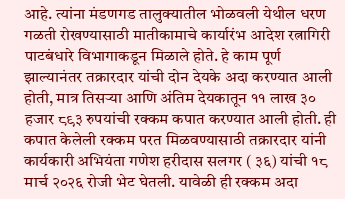आहे. त्यांना मंडणगड तालुक्यातील भोळवली येथील धरण गळती रोखण्यासाठी मातीकामाचे कार्यारंभ आदेश रत्नागिरी पाटबंधारे विभागाकडून मिळाले होते. हे काम पूर्ण झाल्यानंतर तक्रारदार यांची दोन देयके अदा करण्यात आली होती, मात्र तिसऱ्या आणि अंतिम देयकातून ११ लाख ३० हजार ८९३ रुपयांची रक्कम कपात करण्यात आली होती. ही कपात केलेली रक्कम परत मिळवण्यासाठी तक्रारदार यांनी कार्यकारी अभियंता गणेश हरीदास सलगर ( ३६) यांची १८ मार्च २०२६ रोजी भेट घेतली. यावेळी ही रक्कम अदा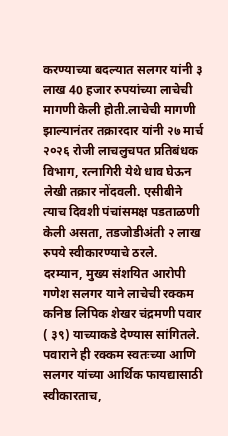करण्याच्या बदल्यात सलगर यांनी ३ लाख 40 हजार रुपयांच्या लाचेची मागणी केली होती.लाचेची मागणी झाल्यानंतर तक्रारदार यांनी २७ मार्च २०२६ रोजी लाचलुचपत प्रतिबंधक विभाग, रत्नागिरी येथे धाव घेऊन लेखी तक्रार नोंदवली. एसीबीने त्याच दिवशी पंचांसमक्ष पडताळणी केली असता, तडजोडीअंती २ लाख रुपये स्वीकारण्याचे ठरले.
दरम्यान, मुख्य संशयित आरोपी गणेश सलगर याने लाचेची रक्कम कनिष्ठ लिपिक शेखर चंद्रमणी पवार ( ३९) याच्याकडे देण्यास सांगितले. पवाराने ही रक्कम स्वतःच्या आणि सलगर यांच्या आर्थिक फायद्यासाठी स्वीकारताच,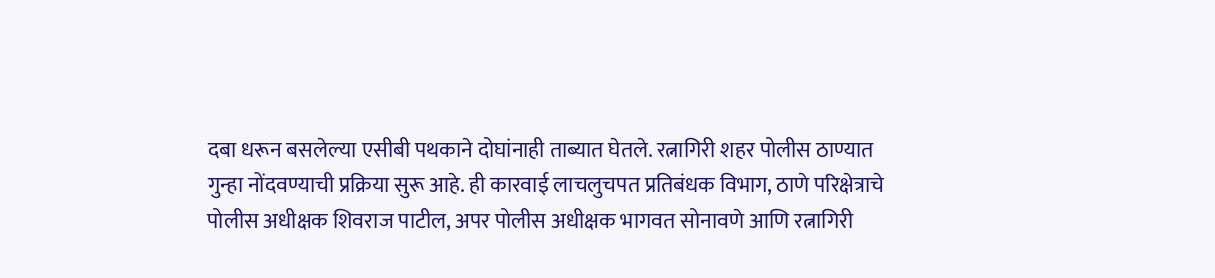दबा धरून बसलेल्या एसीबी पथकाने दोघांनाही ताब्यात घेतले. रत्नागिरी शहर पोलीस ठाण्यात गुन्हा नोंदवण्याची प्रक्रिया सुरू आहे. ही कारवाई लाचलुचपत प्रतिबंधक विभाग, ठाणे परिक्षेत्राचे पोलीस अधीक्षक शिवराज पाटील, अपर पोलीस अधीक्षक भागवत सोनावणे आणि रत्नागिरी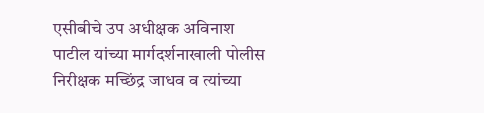एसीबीचे उप अधीक्षक अविनाश पाटील यांच्या मार्गदर्शनाखाली पोलीस निरीक्षक मच्छिंद्र जाधव व त्यांच्या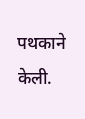पथकाने केली.